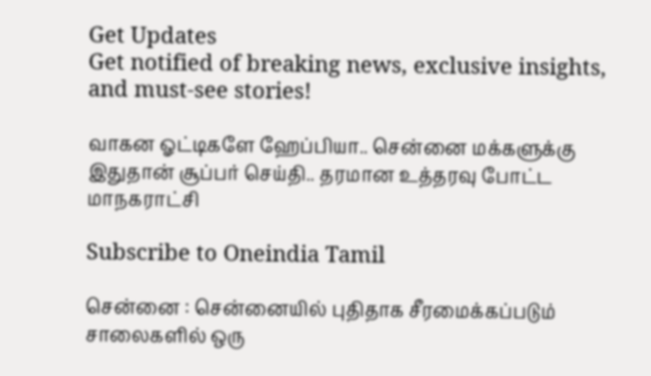Get Updates
Get notified of breaking news, exclusive insights, and must-see stories!

வாகன ஓட்டிகளே ஹேப்பியா.. சென்னை மக்களுக்கு இதுதான் சூப்பர் செய்தி.. தரமான உத்தரவு போட்ட மாநகராட்சி

Subscribe to Oneindia Tamil

சென்னை : சென்னையில் புதிதாக சீரமைக்கப்படும் சாலைகளில் ஒரு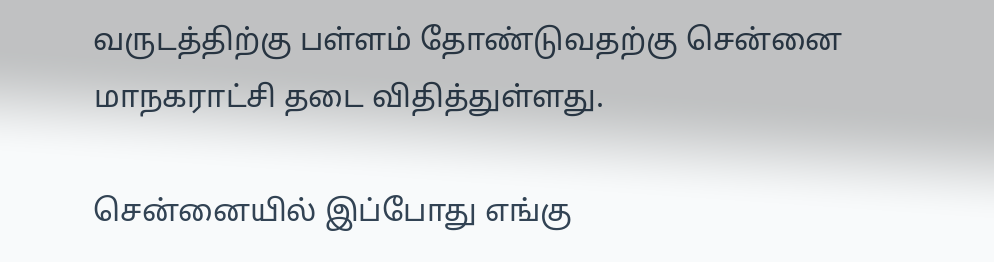வருடத்திற்கு பள்ளம் தோண்டுவதற்கு சென்னை மாநகராட்சி தடை விதித்துள்ளது.

சென்னையில் இப்போது எங்கு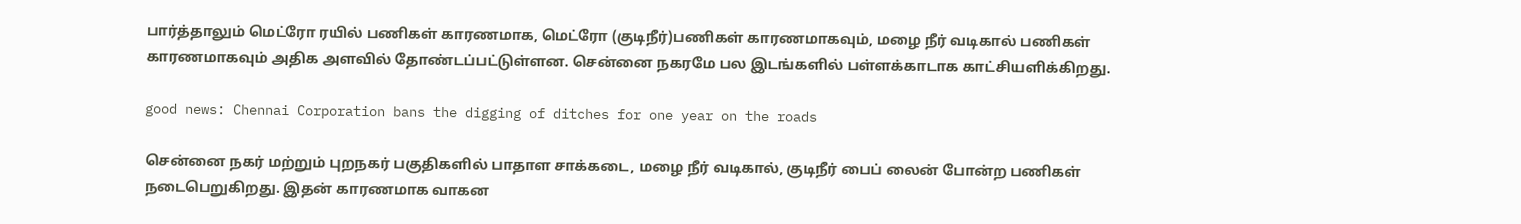பார்த்தாலும் மெட்ரோ ரயில் பணிகள் காரணமாக, மெட்ரோ (குடிநீர்)பணிகள் காரணமாகவும், மழை நீர் வடிகால் பணிகள் காரணமாகவும் அதிக அளவில் தோண்டப்பட்டுள்ளன. சென்னை நகரமே பல இடங்களில் பள்ளக்காடாக காட்சியளிக்கிறது.

good news: Chennai Corporation bans the digging of ditches for one year on the roads

சென்னை நகர் மற்றும் புறநகர் பகுதிகளில் பாதாள சாக்கடை, மழை நீர் வடிகால், குடிநீர் பைப் லைன் போன்ற பணிகள் நடைபெறுகிறது. இதன் காரணமாக வாகன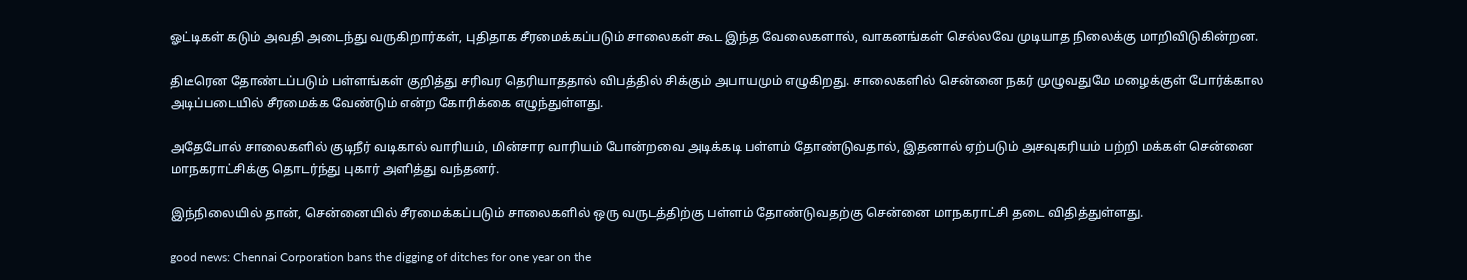ஓட்டிகள் கடும் அவதி அடைந்து வருகிறார்கள், புதிதாக சீரமைக்கப்படும் சாலைகள் கூட இந்த வேலைகளால், வாகனங்கள் செல்லவே முடியாத நிலைக்கு மாறிவிடுகின்றன.

திடீரென தோண்டப்படும் பள்ளங்கள் குறித்து சரிவர தெரியாததால் விபத்தில் சிக்கும் அபாயமும் எழுகிறது. சாலைகளில் சென்னை நகர் முழுவதுமே மழைக்குள் போர்க்கால அடிப்படையில் சீரமைக்க வேண்டும் என்ற கோரிக்கை எழுந்துள்ளது.

அதேபோல் சாலைகளில் குடிநீர் வடிகால் வாரியம், மின்சார வாரியம் போன்றவை அடிக்கடி பள்ளம் தோண்டுவதால், இதனால் ஏற்படும் அசவுகரியம் பற்றி மக்கள் சென்னை மாநகராட்சிக்கு தொடர்ந்து புகார் அளித்து வந்தனர்.

இந்நிலையில் தான், சென்னையில் சீரமைக்கப்படும் சாலைகளில் ஒரு வருடத்திற்கு பள்ளம் தோண்டுவதற்கு சென்னை மாநகராட்சி தடை விதித்துள்ளது.

good news: Chennai Corporation bans the digging of ditches for one year on the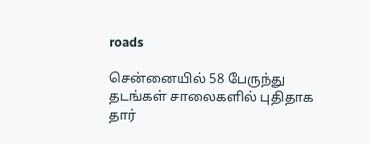roads

சென்னையில் 58 பேருந்து தடங்கள் சாலைகளில் புதிதாக தார்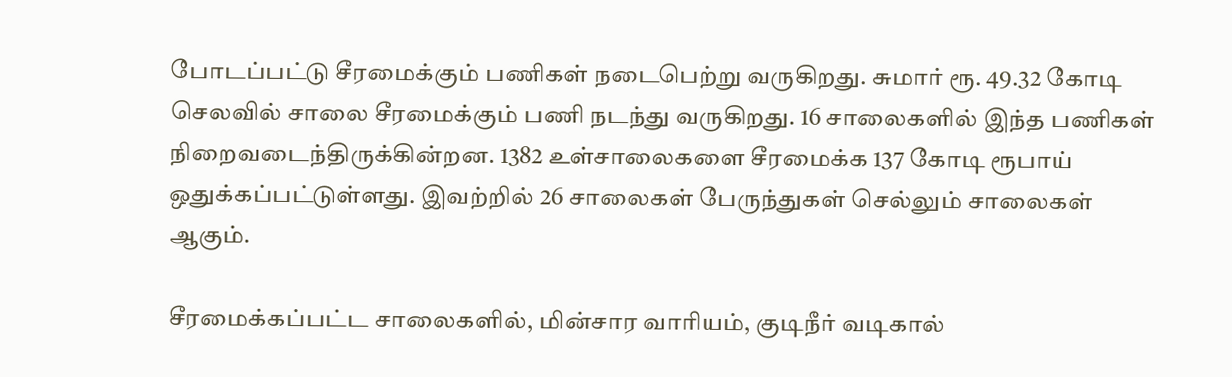போடப்பட்டு சீரமைக்கும் பணிகள் நடைபெற்று வருகிறது. சுமார் ரூ. 49.32 கோடி செலவில் சாலை சீரமைக்கும் பணி நடந்து வருகிறது. 16 சாலைகளில் இந்த பணிகள் நிறைவடைந்திருக்கின்றன. 1382 உள்சாலைகளை சீரமைக்க 137 கோடி ரூபாய் ஒதுக்கப்பட்டுள்ளது. இவற்றில் 26 சாலைகள் பேருந்துகள் செல்லும் சாலைகள் ஆகும்.

சீரமைக்கப்பட்ட சாலைகளில், மின்சார வாரியம், குடிநீர் வடிகால்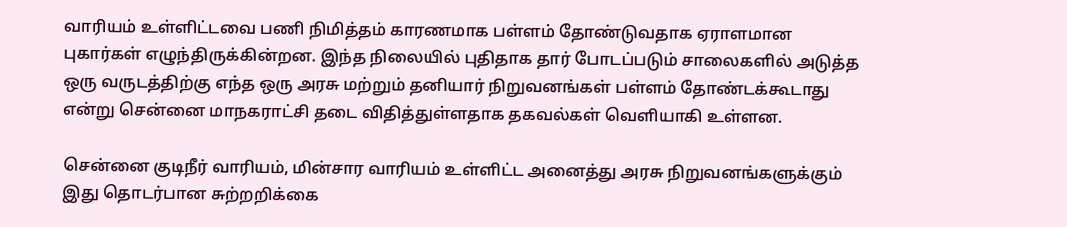வாரியம் உள்ளிட்டவை பணி நிமித்தம் காரணமாக பள்ளம் தோண்டுவதாக ஏராளமான புகார்கள் எழுந்திருக்கின்றன. இந்த நிலையில் புதிதாக தார் போடப்படும் சாலைகளில் அடுத்த ஒரு வருடத்திற்கு எந்த ஒரு அரசு மற்றும் தனியார் நிறுவனங்கள் பள்ளம் தோண்டக்கூடாது என்று சென்னை மாநகராட்சி தடை விதித்துள்ளதாக தகவல்கள் வெளியாகி உள்ளன.

சென்னை குடிநீர் வாரியம், மின்சார வாரியம் உள்ளிட்ட அனைத்து அரசு நிறுவனங்களுக்கும் இது தொடர்பான சுற்றறிக்கை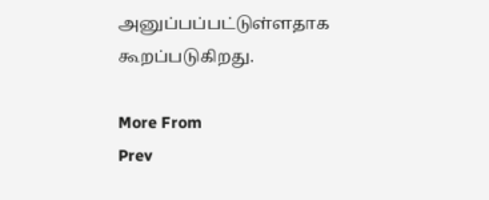அனுப்பப்பட்டுள்ளதாக கூறப்படுகிறது.

More From
Prev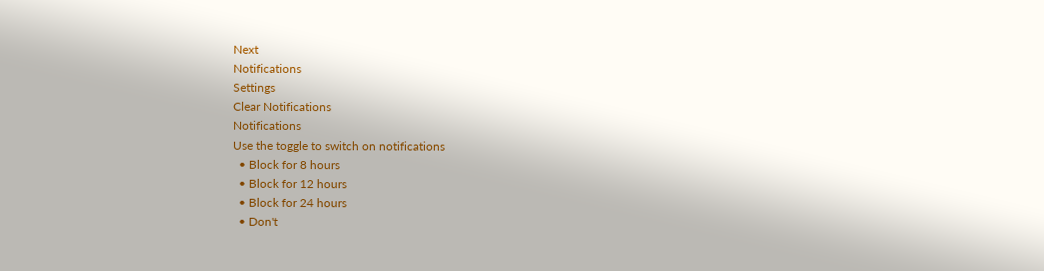Next
Notifications
Settings
Clear Notifications
Notifications
Use the toggle to switch on notifications
  • Block for 8 hours
  • Block for 12 hours
  • Block for 24 hours
  • Don't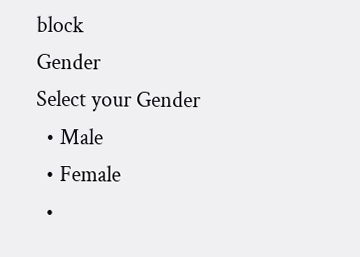block
Gender
Select your Gender
  • Male
  • Female
  •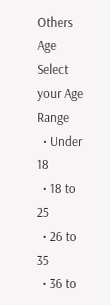Others
Age
Select your Age Range
  • Under 18
  • 18 to 25
  • 26 to 35
  • 36 to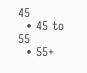45
  • 45 to 55
  • 55+